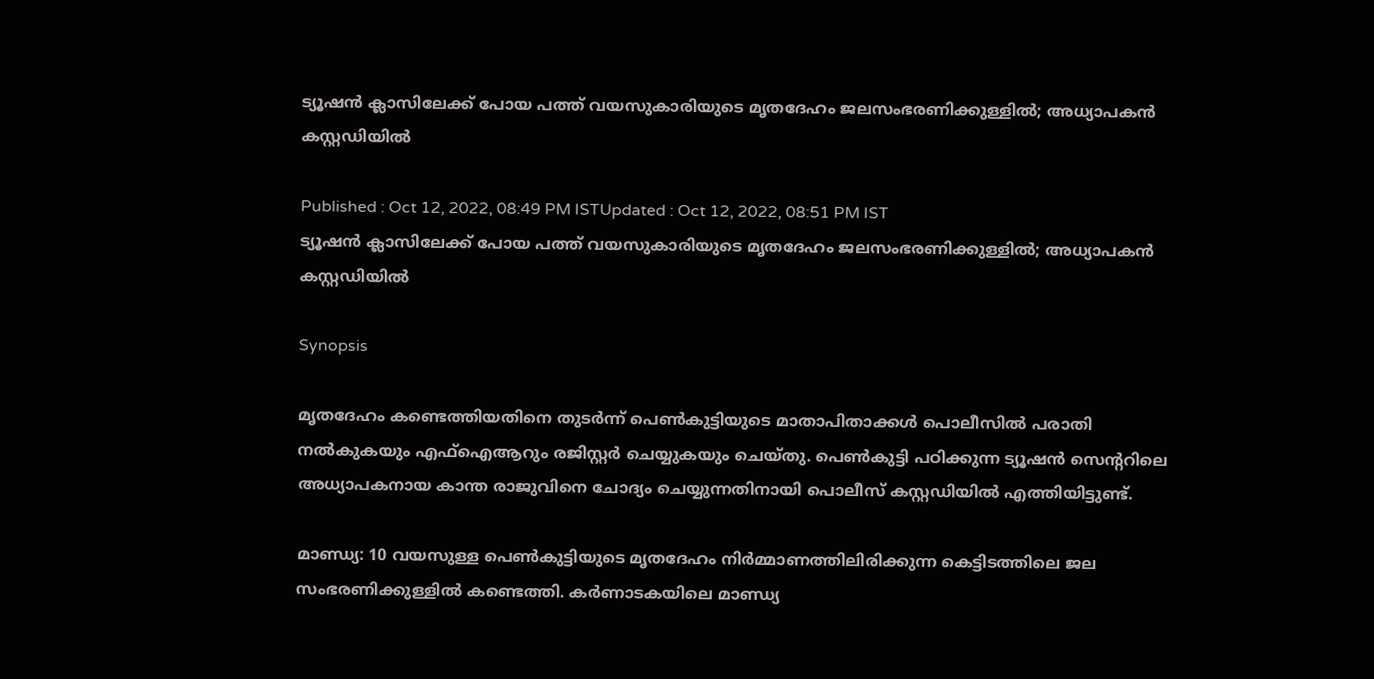ട്യൂഷന്‍ ക്ലാസിലേക്ക് പോയ പത്ത് വയസുകാരിയുടെ മൃതദേഹം ജലസംഭരണിക്കുള്ളില്‍; അധ്യാപകന്‍ കസ്റ്റഡിയില്‍

Published : Oct 12, 2022, 08:49 PM ISTUpdated : Oct 12, 2022, 08:51 PM IST
ട്യൂഷന്‍ ക്ലാസിലേക്ക് പോയ പത്ത് വയസുകാരിയുടെ മൃതദേഹം ജലസംഭരണിക്കുള്ളില്‍; അധ്യാപകന്‍ കസ്റ്റഡിയില്‍

Synopsis

മൃതദേഹം കണ്ടെത്തിയതിനെ തുടർന്ന് പെൺകുട്ടിയുടെ മാതാപിതാക്കൾ പൊലീസിൽ പരാതി നൽകുകയും എഫ്‌ഐആറും രജിസ്റ്റർ ചെയ്യുകയും ചെയ്തു. പെൺകുട്ടി പഠിക്കുന്ന ട്യൂഷന്‍ സെന്‍ററിലെ അധ്യാപകനായ കാന്ത രാജുവിനെ ചോദ്യം ചെയ്യുന്നതിനായി പൊലീസ് കസ്റ്റഡിയില്‍ എത്തിയിട്ടുണ്ട്.

മാണ്ഡ്യ: 10 വയസുള്ള പെൺകുട്ടിയുടെ മൃതദേഹം നിർമ്മാണത്തിലിരിക്കുന്ന കെട്ടിടത്തിലെ ജല സംഭരണിക്കുള്ളില്‍ കണ്ടെത്തി. കര്‍ണാടകയിലെ മാണ്ഡ്യ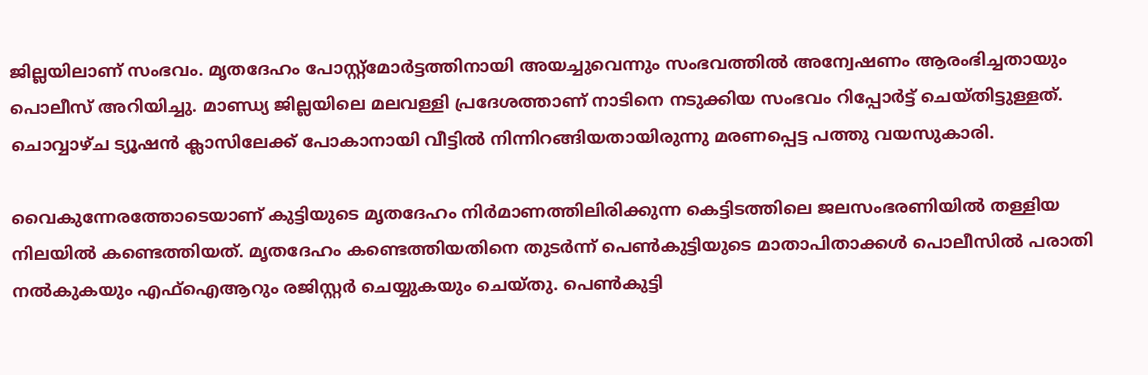ജില്ലയിലാണ് സംഭവം. മൃതദേഹം പോസ്റ്റ്‌മോർട്ടത്തിനായി അയച്ചുവെന്നും സംഭവത്തിൽ അന്വേഷണം ആരംഭിച്ചതായും പൊലീസ് അറിയിച്ചു. മാണ്ഡ്യ ജില്ലയിലെ മലവള്ളി പ്രദേശത്താണ് നാടിനെ നടുക്കിയ സംഭവം റിപ്പോര്‍ട്ട് ചെയ്തിട്ടുള്ളത്. ചൊവ്വാഴ്ച ട്യൂഷൻ ക്ലാസിലേക്ക് പോകാനായി വീട്ടിൽ നിന്നിറങ്ങിയതായിരുന്നു മരണപ്പെട്ട പത്തു വയസുകാരി.

വൈകുന്നേരത്തോടെയാണ് കുട്ടിയുടെ മൃതദേഹം നിർമാണത്തിലിരിക്കുന്ന കെട്ടിടത്തിലെ ജലസംഭരണിയിൽ തള്ളിയ നിലയിൽ കണ്ടെത്തിയത്. മൃതദേഹം കണ്ടെത്തിയതിനെ തുടർന്ന് പെൺകുട്ടിയുടെ മാതാപിതാക്കൾ പൊലീസിൽ പരാതി നൽകുകയും എഫ്‌ഐആറും രജിസ്റ്റർ ചെയ്യുകയും ചെയ്തു. പെൺകുട്ടി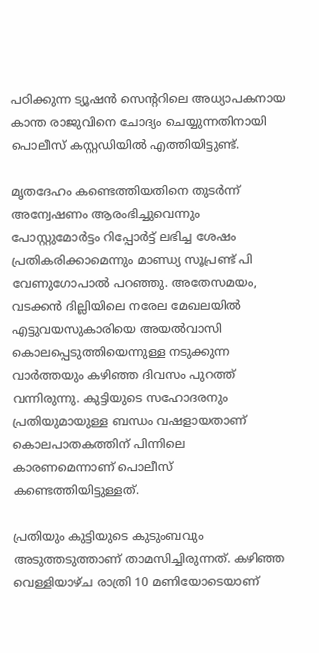പഠിക്കുന്ന ട്യൂഷന്‍ സെന്‍ററിലെ അധ്യാപകനായ കാന്ത രാജുവിനെ ചോദ്യം ചെയ്യുന്നതിനായി പൊലീസ് കസ്റ്റഡിയില്‍ എത്തിയിട്ടുണ്ട്.

മൃതദേഹം കണ്ടെത്തിയതിനെ തുടര്‍ന്ന് അന്വേഷണം ആരംഭിച്ചുവെന്നും പോസ്റ്റുമോര്‍ട്ടം റിപ്പോര്‍ട്ട് ലഭിച്ച ശേഷം പ്രതികരിക്കാമെന്നും മാണ്ഡ്യ സൂപ്രണ്ട് പി വേണുഗോപാൽ പറഞ്ഞു. അതേസമയം, വടക്കൻ ദില്ലിയിലെ നരേല മേഖലയിൽ എട്ടുവയസുകാരിയെ അയൽവാസി കൊലപ്പെടുത്തിയെന്നുള്ള നടുക്കുന്ന വാര്‍ത്തയും കഴിഞ്ഞ ദിവസം പുറത്ത് വന്നിരുന്നു. കുട്ടിയുടെ സഹോദരനും പ്രതിയുമായുള്ള ബന്ധം വഷളായതാണ് കൊലപാതകത്തിന് പിന്നിലെ കാരണമെന്നാണ് പൊലീസ് കണ്ടെത്തിയിട്ടുള്ളത്.

പ്രതിയും കുട്ടിയുടെ കുടുംബവും അടുത്തടുത്താണ് താമസിച്ചിരുന്നത്. കഴിഞ്ഞ വെള്ളിയാഴ്ച രാത്രി 10 മണിയോടെയാണ്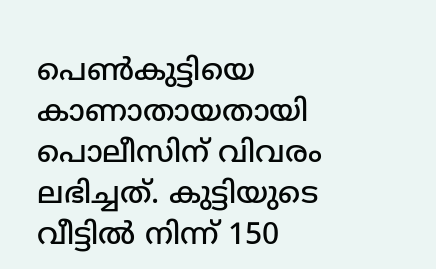പെൺകുട്ടിയെ കാണാതായതായി പൊലീസിന് വിവരം ലഭിച്ചത്. കുട്ടിയുടെ വീട്ടിൽ നിന്ന് 150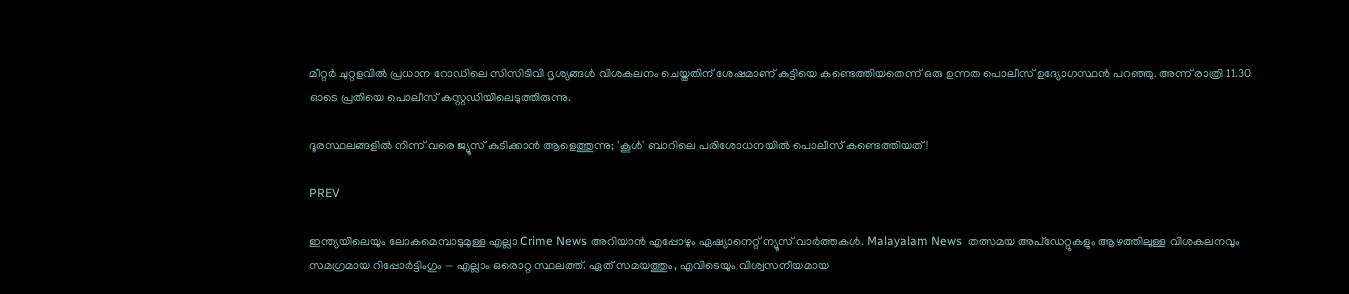മീറ്റർ ചുറ്റളവിൽ പ്രധാന റോഡിലെ സിസിടിവി ദൃശ്യങ്ങൾ വിശകലനം ചെയ്തതിന് ശേഷമാണ് കുട്ടിയെ കണ്ടെത്തിയതെന്ന് ഒരു ഉന്നത പൊലീസ് ഉദ്യോഗസ്ഥൻ പറഞ്ഞു. അന്ന് രാത്രി 11.30 ഓടെ പ്രതിയെ പൊലീസ് കസ്റ്റഡിയിലെടുത്തിരുന്നു.

ദൂരസ്ഥലങ്ങളില്‍ നിന്ന് വരെ ജ്യൂസ് കുടിക്കാന്‍ ആളെത്തുന്നു; 'കൂള്‍' ബാറിലെ പരിശോധനയില്‍ പൊലീസ് കണ്ടെത്തിയത്!

PREV

ഇന്ത്യയിലെയും ലോകമെമ്പാടുമുള്ള എല്ലാ Crime News അറിയാൻ എപ്പോഴും ഏഷ്യാനെറ്റ് ന്യൂസ് വാർത്തകൾ. Malayalam News  തത്സമയ അപ്‌ഡേറ്റുകളും ആഴത്തിലുള്ള വിശകലനവും സമഗ്രമായ റിപ്പോർട്ടിംഗും — എല്ലാം ഒരൊറ്റ സ്ഥലത്ത്. ഏത് സമയത്തും, എവിടെയും വിശ്വസനീയമായ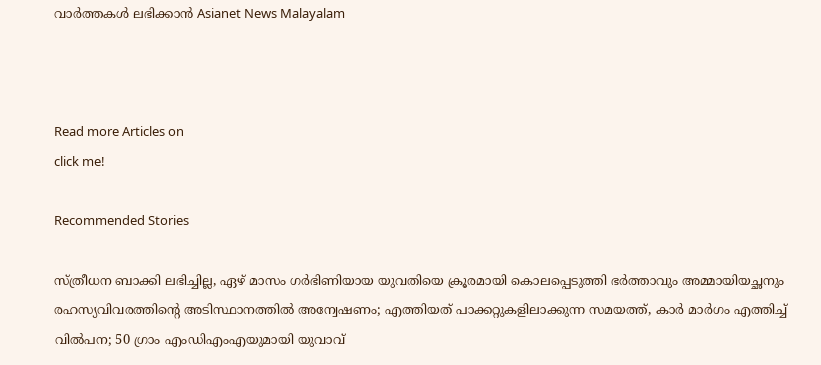വാർത്തകൾ ലഭിക്കാൻ Asianet News Malayalam



Read more Articles on
click me!

Recommended Stories

സ്ത്രീധന ബാക്കി ലഭിച്ചില്ല, ഏഴ് മാസം ഗ‍ർഭിണിയായ യുവതിയെ ക്രൂരമായി കൊലപ്പെടുത്തി ഭ‍ർത്താവും അമ്മായിയച്ഛനും
രഹസ്യവിവരത്തിന്‍റെ അടിസ്ഥാനത്തിൽ അന്വേഷണം; എത്തിയത് പാക്കറ്റുകളിലാക്കുന്ന സമയത്ത്, കാർ മാർഗം എത്തിച്ച് വിൽപന; 50 ഗ്രാം എംഡിഎംഎയുമായി യുവാവ്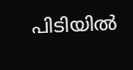പിടിയിൽ